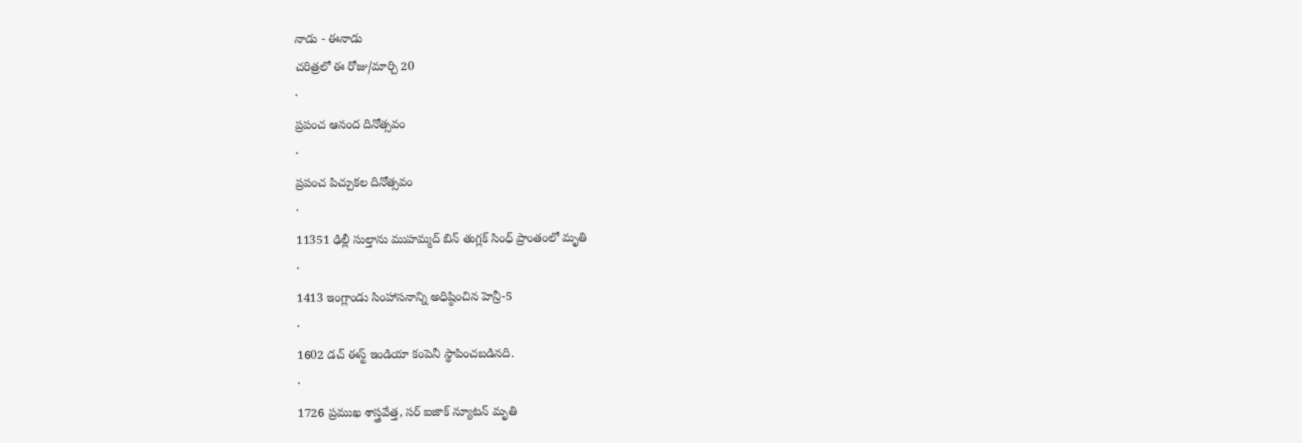నాడు - ఈనాడు
చరిత్రలో ఈ రోజు/మార్చి 20
·
ప్రపంచ ఆనంద దినోత్సవం
·
ప్రపంచ పిచ్చుకల దినోత్సవం
·
11351 ఢిల్లీ సుల్తాను ముహమ్మద్ బిన్ తుగ్లక్ సింధ్ ప్రాంతంలో మృతి
·
1413 ఇంగ్లాండు సింహాసనాన్ని అధిష్ఠించిన హెన్రీ-5
·
1602 డచ్ ఈస్ట్ ఇండియా కంపెనీ స్థాపించబడినది.
·
1726 ప్రముఖ శాస్త్రవేత్త, సర్ ఐజాక్ న్యూటన్ మృతి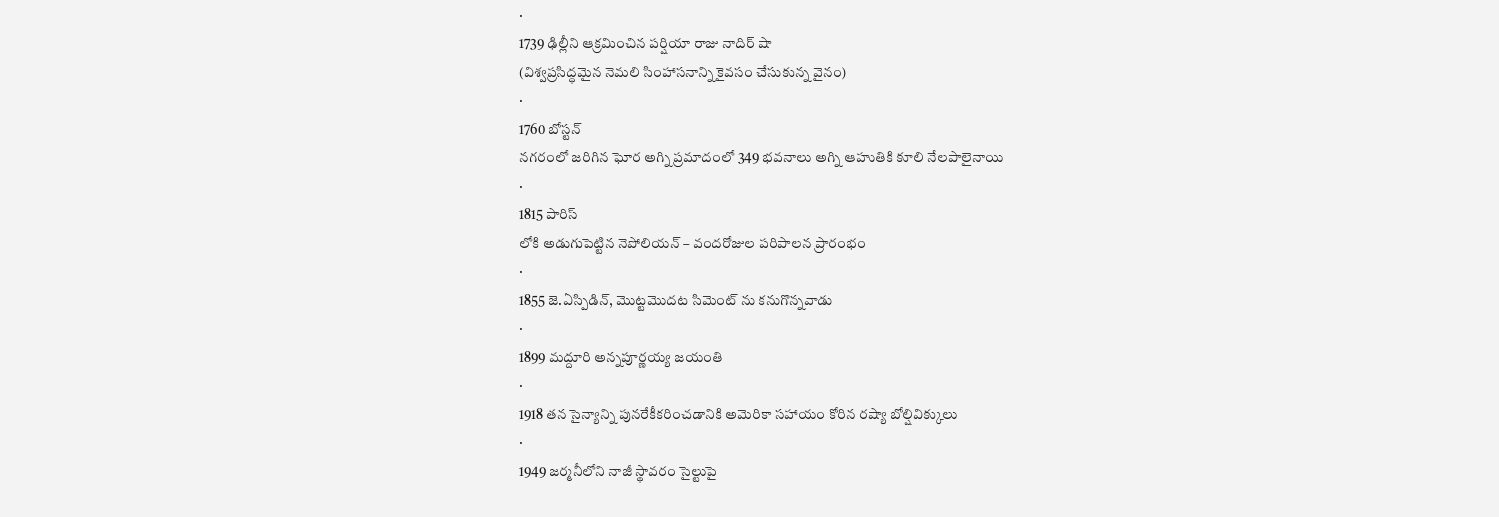·
1739 ఢిల్లీని ఆక్రమించిన పర్షియా రాజు నాదిర్ షా
(విశ్వప్రసిద్ధమైన నెమలి సింహాసనాన్ని కైవసం చేసుకున్న వైనం)
·
1760 బోస్టన్
నగరంలో జరిగిన ఘోర అగ్ని ప్రమాదంలో 349 భవనాలు అగ్ని ఆహుతికి కూలి నేలపాలైనాయి
·
1815 పారిస్
లోకి అడుగుపెట్టిన నెపోలియన్ – వందరోజుల పరిపాలన ప్రారంభం
·
1855 జె.ఏస్పిడిన్, మొట్టమొదట సిమెంట్ ను కనుగొన్నవాడు
·
1899 మద్దూరి అన్నపూర్ణయ్య జయంతి
·
1918 తన సైన్యాన్ని పునరేకీకరించడానికి అమెరికా సహాయం కోరిన రష్యా బోల్షివిక్కులు
·
1949 జర్మనీలోని నాజీ స్థావరం సైల్టుపై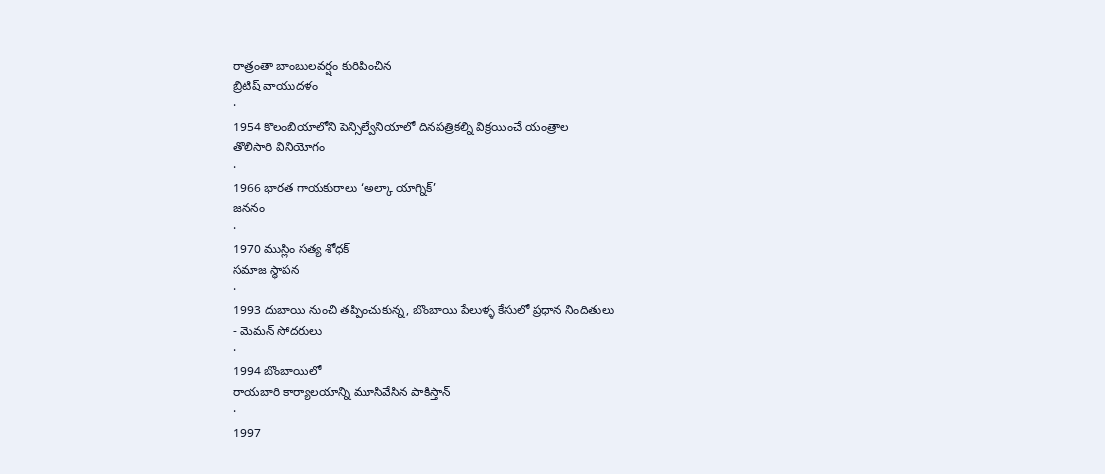రాత్రంతా బాంబులవర్షం కురిపించిన
బ్రిటిష్ వాయుదళం
·
1954 కొలంబియాలోని పెన్సిల్వేనియాలో దినపత్రికల్ని విక్రయించే యంత్రాల
తొలిసారి వినియోగం
·
1966 భారత గాయకురాలు ‘అల్కా యాగ్నిక్’
జననం
·
1970 ముస్లిం సత్య శోధక్
సమాజ స్థాపన
·
1993 దుబాయి నుంచి తప్పించుకున్న, బొంబాయి పేలుళ్ళ కేసులో ప్రధాన నిందితులు
- మెమన్ సోదరులు
·
1994 బొంబాయిలో
రాయబారి కార్యాలయాన్ని మూసివేసిన పాకిస్తాన్
·
1997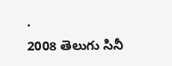·
2008 తెలుగు సినీ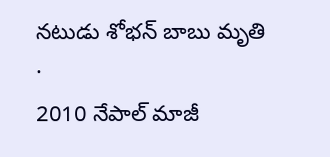నటుడు శోభన్ బాబు మృతి
·
2010 నేపాల్ మాజీ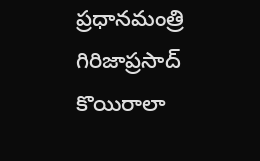ప్రధానమంత్రి గిరిజాప్రసాద్ కొయిరాలా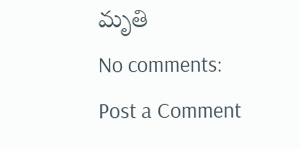మృతి
No comments:
Post a Comment